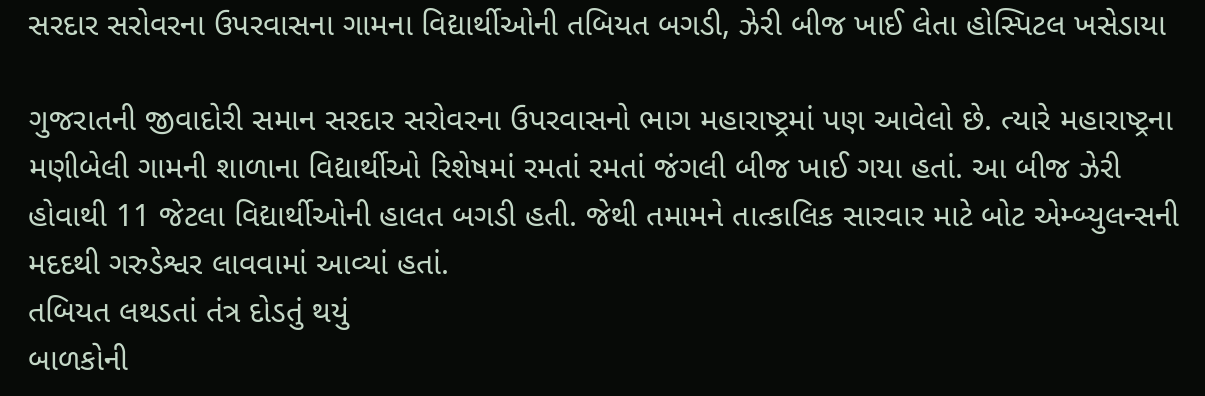સરદાર સરોવરના ઉપરવાસના ગામના વિદ્યાર્થીઓની તબિયત બગડી, ઝેરી બીજ ખાઈ લેતા હોસ્પિટલ ખસેડાયા

ગુજરાતની જીવાદોરી સમાન સરદાર સરોવરના ઉપરવાસનો ભાગ મહારાષ્ટ્રમાં પણ આવેલો છે. ત્યારે મહારાષ્ટ્રના મણીબેલી ગામની શાળાના વિદ્યાર્થીઓ રિશેષમાં રમતાં રમતાં જંગલી બીજ ખાઈ ગયા હતાં. આ બીજ ઝેરી હોવાથી 11 જેટલા વિદ્યાર્થીઓની હાલત બગડી હતી. જેથી તમામને તાત્કાલિક સારવાર માટે બોટ એમ્બ્યુલન્સની મદદથી ગરુડેશ્વર લાવવામાં આવ્યાં હતાં.
તબિયત લથડતાં તંત્ર દોડતું થયું
બાળકોની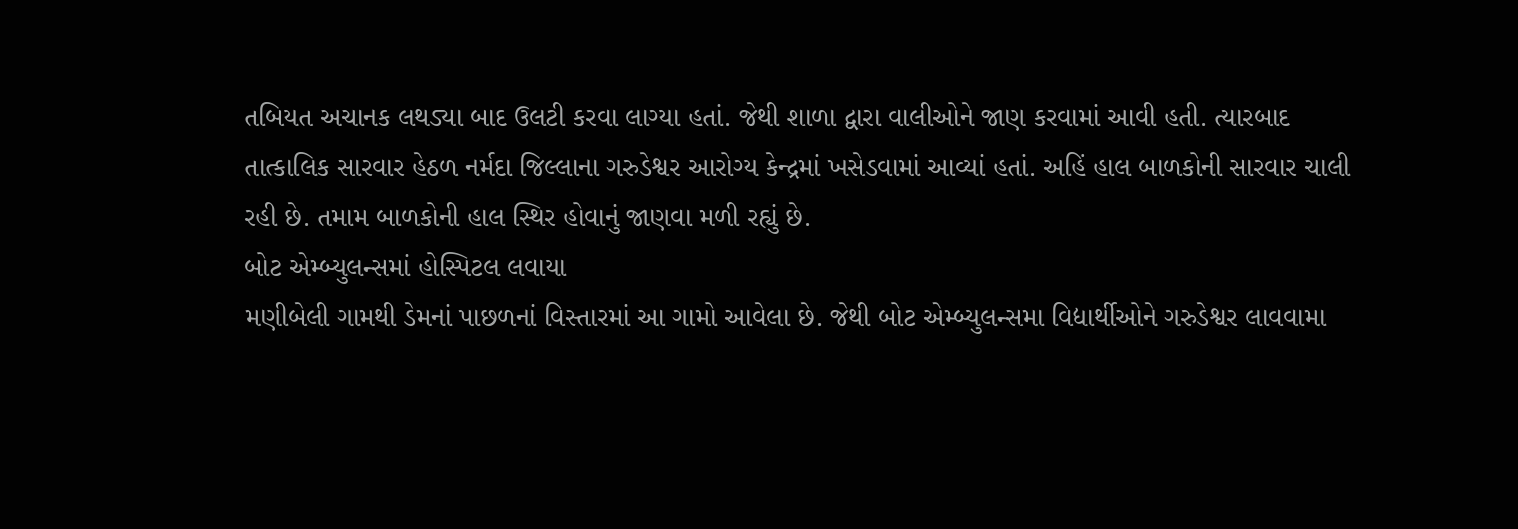તબિયત અચાનક લથડ્યા બાદ ઉલટી કરવા લાગ્યા હતાં. જેથી શાળા દ્વારા વાલીઓને જાણ કરવામાં આવી હતી. ત્યારબાદ તાત્કાલિક સારવાર હેઠળ નર્મદા જિલ્લાના ગરુડેશ્વર આરોગ્ય કેન્દ્રમાં ખસેડવામાં આવ્યાં હતાં. અહિં હાલ બાળકોની સારવાર ચાલી રહી છે. તમામ બાળકોની હાલ સ્થિર હોવાનું જાણવા મળી રહ્યું છે.
બોટ એમ્બ્યુલન્સમાં હોસ્પિટલ લવાયા
મણીબેલી ગામથી ડેમનાં પાછળનાં વિસ્તારમાં આ ગામો આવેલા છે. જેથી બોટ એમ્બ્યુલન્સમા વિદ્યાર્થીઓને ગરુડેશ્વર લાવવામા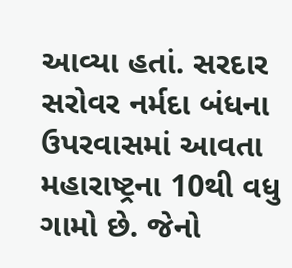આવ્યા હતાં. સરદાર સરોવર નર્મદા બંધના ઉપરવાસમાં આવતા મહારાષ્ટ્રના 10થી વધુ ગામો છે. જેનો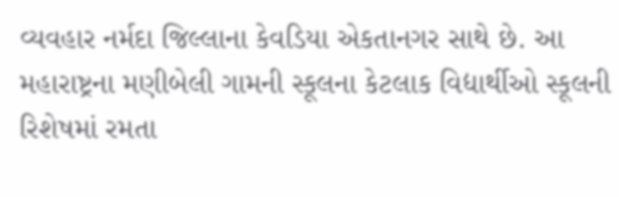વ્યવહાર નર્મદા જિલ્લાના કેવડિયા એકતાનગર સાથે છે. આ મહારાષ્ટ્રના મણીબેલી ગામની સ્કૂલના કેટલાક વિદ્યાર્થીઓ સ્કૂલની રિશેષમાં રમતા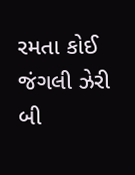રમતા કોઈ જંગલી ઝેરી બી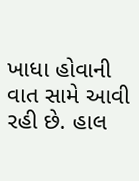ખાધા હોવાની વાત સામે આવી રહી છે. હાલ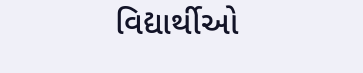વિદ્યાર્થીઓ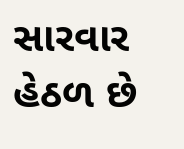સારવાર હેઠળ છે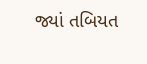જ્યાં તબિયત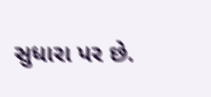સુધારા પર છે.